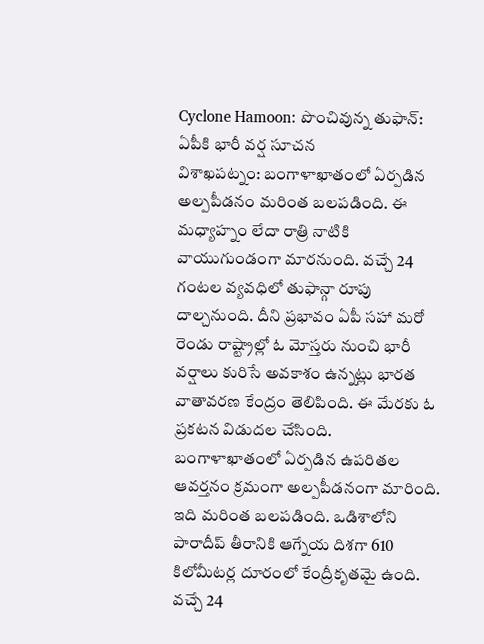Cyclone Hamoon: పొంచివున్న తుఫాన్: ఏపీకి భారీ వర్ష సూచన
విశాఖపట్నం: బంగాళాఖాతంలో ఏర్పడిన అల్పపీడనం మరింత బలపడింది. ఈ మధ్యాహ్నం లేదా రాత్రి నాటికి వాయుగుండంగా మారనుంది. వచ్చే 24 గంటల వ్యవధిలో తుఫాన్గా రూపు దాల్చనుంది. దీని ప్రభావం ఏపీ సహా మరో రెండు రాష్ట్రాల్లో ఓ మోస్తరు నుంచి భారీ వర్షాలు కురిసే అవకాశం ఉన్నట్లు భారత వాతావరణ కేంద్రం తెలిపింది. ఈ మేరకు ఓ ప్రకటన విడుదల చేసింది.
బంగాళాఖాతంలో ఏర్పడిన ఉపరితల ఆవర్తనం క్రమంగా అల్పపీడనంగా మారింది. ఇది మరింత బలపడింది. ఒడిశాలోని పారాదీప్ తీరానికి ఆగ్నేయ దిశగా 610 కిలోమీటర్ల దూరంలో కేంద్రీకృతమై ఉంది. వచ్చే 24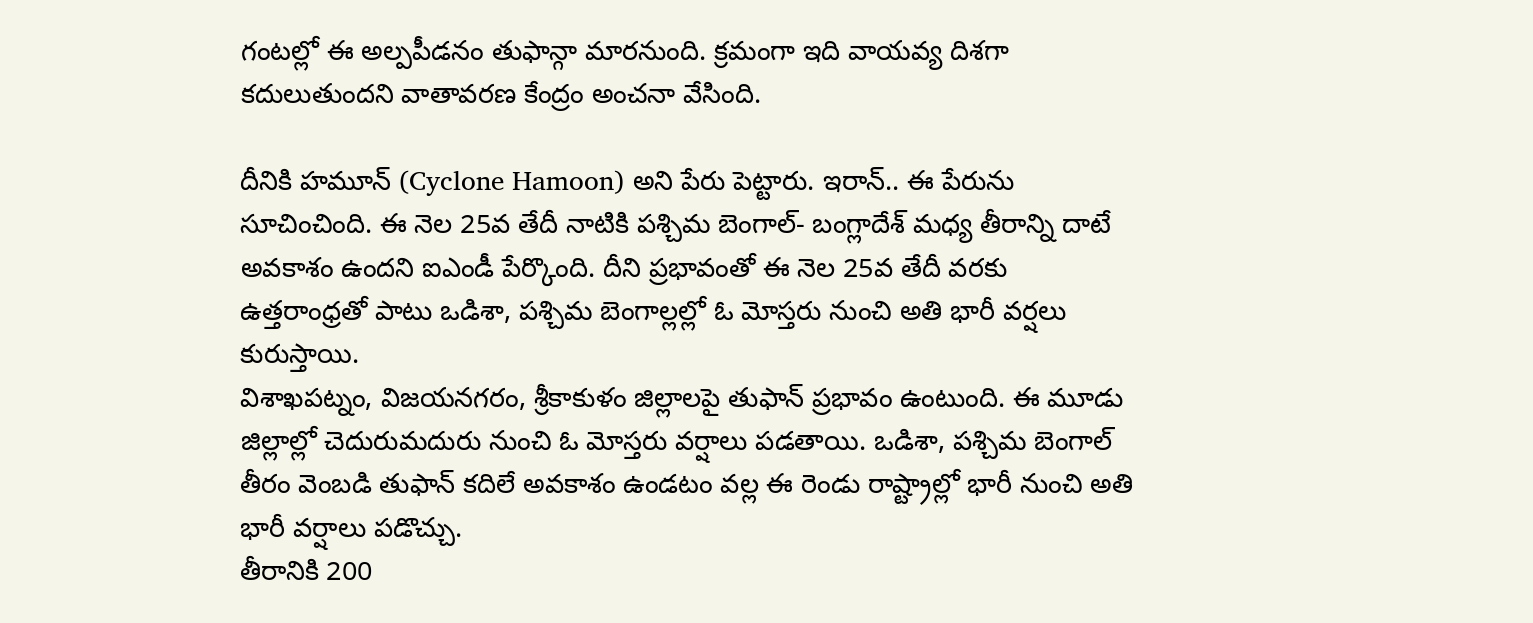గంటల్లో ఈ అల్పపీడనం తుఫాన్గా మారనుంది. క్రమంగా ఇది వాయవ్య దిశగా కదులుతుందని వాతావరణ కేంద్రం అంచనా వేసింది.

దీనికి హమూన్ (Cyclone Hamoon) అని పేరు పెట్టారు. ఇరాన్.. ఈ పేరును సూచించింది. ఈ నెల 25వ తేదీ నాటికి పశ్చిమ బెంగాల్- బంగ్లాదేశ్ మధ్య తీరాన్ని దాటే అవకాశం ఉందని ఐఎండీ పేర్కొంది. దీని ప్రభావంతో ఈ నెల 25వ తేదీ వరకు ఉత్తరాంధ్రతో పాటు ఒడిశా, పశ్చిమ బెంగాల్లల్లో ఓ మోస్తరు నుంచి అతి భారీ వర్షలు కురుస్తాయి.
విశాఖపట్నం, విజయనగరం, శ్రీకాకుళం జిల్లాలపై తుఫాన్ ప్రభావం ఉంటుంది. ఈ మూడు జిల్లాల్లో చెదురుమదురు నుంచి ఓ మోస్తరు వర్షాలు పడతాయి. ఒడిశా, పశ్చిమ బెంగాల్ తీరం వెంబడి తుఫాన్ కదిలే అవకాశం ఉండటం వల్ల ఈ రెండు రాష్ట్రాల్లో భారీ నుంచి అతి భారీ వర్షాలు పడొచ్చు.
తీరానికి 200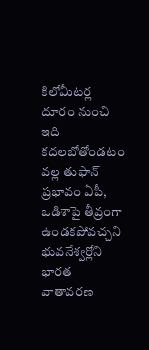కిలోమీటర్ల దూరం నుంచి ఇది కదలబోతోండటం వల్ల తుఫాన్ ప్రభావం ఏపీ, ఒడిశాపై తీవ్రంగా ఉండకపోవచ్చని భువనేశ్వర్లోని భారత వాతావరణ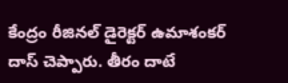కేంద్రం రీజినల్ డైరెక్టర్ ఉమాశంకర్ దాస్ చెప్పారు. తీరం దాటే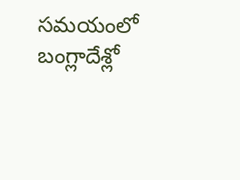సమయంలో బంగ్లాదేశ్లో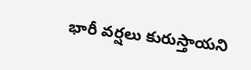భారీ వర్షలు కురుస్తాయని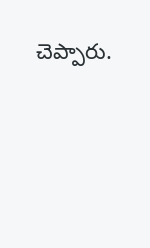చెప్పారు.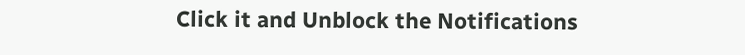Click it and Unblock the Notifications